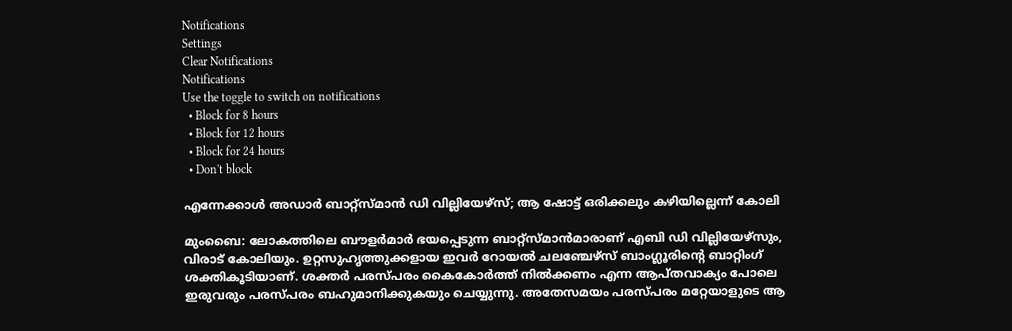Notifications
Settings
Clear Notifications
Notifications
Use the toggle to switch on notifications
  • Block for 8 hours
  • Block for 12 hours
  • Block for 24 hours
  • Don't block

എന്നേക്കാള്‍ അഡാര്‍ ബാറ്റ്‌സ്മാന്‍ ഡി വില്ലിയേഴ്‌സ്; ആ ഷോട്ട് ഒരിക്കലും കഴിയില്ലെന്ന് കോലി

മുംബൈ: ലോകത്തിലെ ബൗളര്‍മാര്‍ ഭയപ്പെടുന്ന ബാറ്റ്‌സ്മാന്‍മാരാണ് എബി ഡി വില്ലിയേഴ്‌സും, വിരാട് കോലിയും. ഉറ്റസുഹൃത്തുക്കളായ ഇവര്‍ റോയല്‍ ചലഞ്ചേഴ്‌സ് ബാംഗ്ലൂരിന്റെ ബാറ്റിംഗ് ശക്തികൂടിയാണ്. ശക്തര്‍ പരസ്പരം കൈകോര്‍ത്ത് നില്‍ക്കണം എന്ന ആപ്തവാക്യം പോലെ ഇരുവരും പരസ്പരം ബഹുമാനിക്കുകയും ചെയ്യുന്നു. അതേസമയം പരസ്പരം മറ്റേയാളുടെ ആ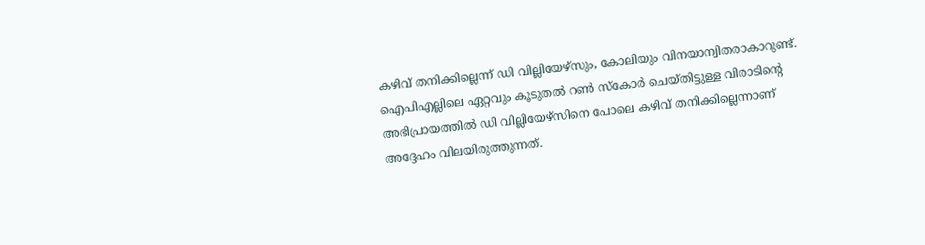കഴിവ് തനിക്കില്ലെന്ന് ഡി വില്ലിയേഴ്‌സും, കോലിയും വിനയാന്വിതരാകാറുണ്ട്. ഐപിഎല്ലിലെ ഏറ്റവും കൂടുതല്‍ റണ്‍ സ്‌കോര്‍ ചെയ്തിട്ടുള്ള വിരാടിന്റെ അഭിപ്രായത്തില്‍ ഡി വില്ലിയേഴ്‌സിനെ പോലെ കഴിവ് തനിക്കില്ലെന്നാണ് അദ്ദേഹം വിലയിരുത്തുന്നത്.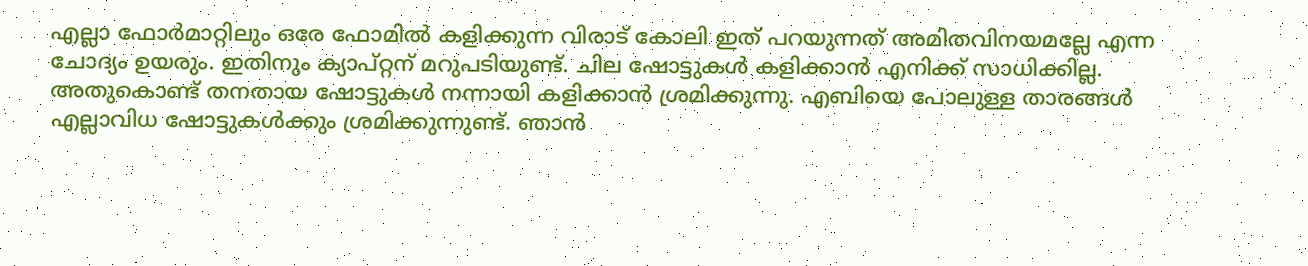എല്ലാ ഫോര്‍മാറ്റിലും ഒരേ ഫോമില്‍ കളിക്കുന്ന വിരാട് കോലി ഇത് പറയുന്നത് അമിതവിനയമല്ലേ എന്ന ചോദ്യം ഉയരും. ഇതിനും ക്യാപ്റ്റന് മറുപടിയുണ്ട്. ചില ഷോട്ടുകള്‍ കളിക്കാന്‍ എനിക്ക് സാധിക്കില്ല. അതുകൊണ്ട് തനതായ ഷോട്ടുകള്‍ നന്നായി കളിക്കാന്‍ ശ്രമിക്കുന്നു. എബിയെ പോലുള്ള താരങ്ങള്‍ എല്ലാവിധ ഷോട്ടുകള്‍ക്കും ശ്രമിക്കുന്നുണ്ട്. ഞാന്‍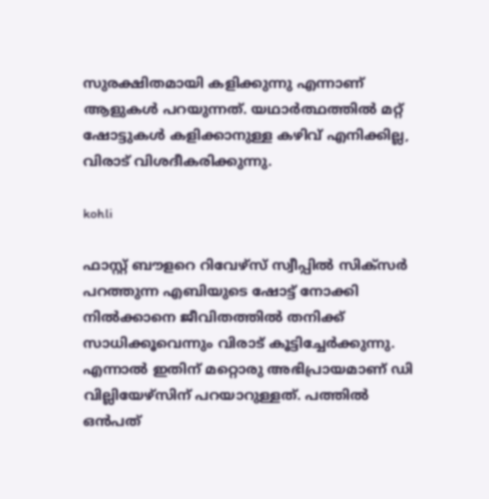സുരക്ഷിതമായി കളിക്കുന്നു എന്നാണ് ആളുകള്‍ പറയുന്നത്. യഥാര്‍ത്ഥത്തില്‍ മറ്റ് ഷോട്ടുകള്‍ കളിക്കാനുള്ള കഴിവ് എനിക്കില്ല, വിരാട് വിശദീകരിക്കുന്നു.

kohli

ഫാസ്റ്റ് ബൗളറെ റിവേഴ്‌സ് സ്വീപ്പില്‍ സിക്‌സര്‍ പറത്തുന്ന എബിയുടെ ഷോട്ട് നോക്കി നില്‍ക്കാനെ ജീവിതത്തില്‍ തനിക്ക് സാധിക്കൂവെന്നും വിരാട് കൂട്ടിച്ചേര്‍ക്കുന്നു. എന്നാല്‍ ഇതിന് മറ്റൊരു അഭിപ്രായമാണ് ഡി വില്ലിയേഴ്‌സിന് പറയാറുള്ളത്. പത്തില്‍ ഒന്‍പത്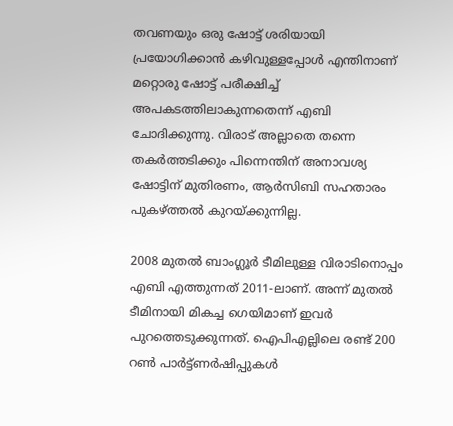തവണയും ഒരു ഷോട്ട് ശരിയായി പ്രയോഗിക്കാന്‍ കഴിവുള്ളപ്പോള്‍ എന്തിനാണ് മറ്റൊരു ഷോട്ട് പരീക്ഷിച്ച് അപകടത്തിലാകുന്നതെന്ന് എബി ചോദിക്കുന്നു. വിരാട് അല്ലാതെ തന്നെ തകര്‍ത്തടിക്കും പിന്നെന്തിന് അനാവശ്യ ഷോട്ടിന് മുതിരണം, ആര്‍സിബി സഹതാരം പുകഴ്ത്തല്‍ കുറയ്ക്കുന്നില്ല.

2008 മുതല്‍ ബാംഗ്ലൂര്‍ ടീമിലുള്ള വിരാടിനൊപ്പം എബി എത്തുന്നത് 2011-ലാണ്. അന്ന് മുതല്‍ ടീമിനായി മികച്ച ഗെയിമാണ് ഇവര്‍ പുറത്തെടുക്കുന്നത്. ഐപിഎല്ലിലെ രണ്ട് 200 റണ്‍ പാര്‍ട്ട്ണര്‍ഷിപ്പുകള്‍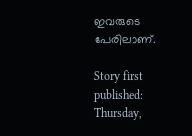ഇവരുടെ പേരിലാണ്.

Story first published: Thursday,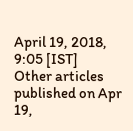April 19, 2018, 9:05 [IST]
Other articles published on Apr 19,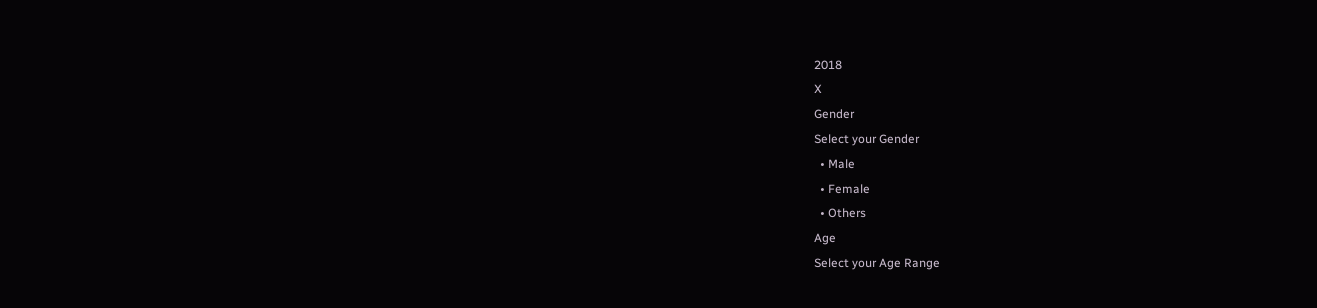2018
X
Gender
Select your Gender
  • Male
  • Female
  • Others
Age
Select your Age Range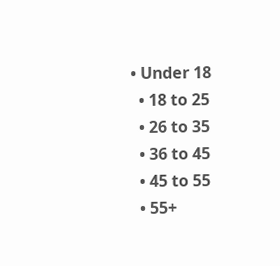• Under 18
  • 18 to 25
  • 26 to 35
  • 36 to 45
  • 45 to 55
  • 55+